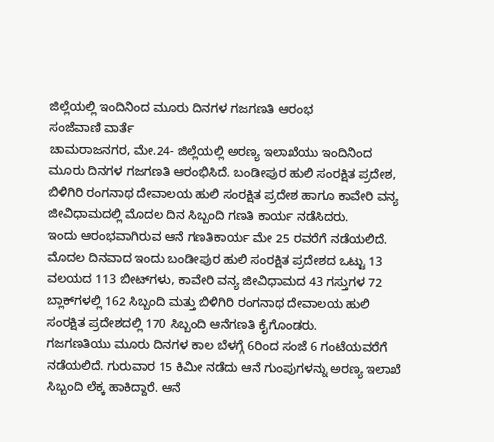ಜಿಲ್ಲೆಯಲ್ಲಿ ಇಂದಿನಿಂದ ಮೂರು ದಿನಗಳ ಗಜಗಣತಿ ಆರಂಭ
ಸಂಜೆವಾಣಿ ವಾರ್ತೆ
ಚಾಮರಾಜನಗರ, ಮೇ.24- ಜಿಲ್ಲೆಯಲ್ಲಿ ಅರಣ್ಯ ಇಲಾಖೆಯು ಇಂದಿನಿಂದ ಮೂರು ದಿನಗಳ ಗಜಗಣತಿ ಆರಂಭಿಸಿದೆ. ಬಂಡೀಪುರ ಹುಲಿ ಸಂರಕ್ಷಿತ ಪ್ರದೇಶ, ಬಿಳಿಗಿರಿ ರಂಗನಾಥ ದೇವಾಲಯ ಹುಲಿ ಸಂರಕ್ಷಿತ ಪ್ರದೇಶ ಹಾಗೂ ಕಾವೇರಿ ವನ್ಯ ಜೀವಿಧಾಮದಲ್ಲಿ ಮೊದಲ ದಿನ ಸಿಬ್ಬಂದಿ ಗಣತಿ ಕಾರ್ಯ ನಡೆಸಿದರು.
ಇಂದು ಆರಂಭವಾಗಿರುವ ಆನೆ ಗಣತಿಕಾರ್ಯ ಮೇ 25 ರವರೆಗೆ ನಡೆಯಲಿದೆ. ಮೊದಲ ದಿನವಾದ ಇಂದು ಬಂಡೀಪುರ ಹುಲಿ ಸಂರಕ್ಷಿತ ಪ್ರದೇಶದ ಒಟ್ಟು 13 ವಲಯದ 113 ಬೀಟ್‍ಗಳು, ಕಾವೇರಿ ವನ್ಯ ಜೀವಿಧಾಮದ 43 ಗಸ್ತುಗಳ 72 ಬ್ಲಾಕ್‍ಗಳಲ್ಲಿ 162 ಸಿಬ್ಬಂದಿ ಮತ್ತು ಬಿಳಿಗಿರಿ ರಂಗನಾಥ ದೇವಾಲಯ ಹುಲಿ ಸಂರಕ್ಷಿತ ಪ್ರದೇಶದಲ್ಲಿ 170 ಸಿಬ್ಬಂದಿ ಆನೆಗಣತಿ ಕೈಗೊಂಡರು.
ಗಜಗಣತಿಯು ಮೂರು ದಿನಗಳ ಕಾಲ ಬೆಳಗ್ಗೆ 6ರಿಂದ ಸಂಜೆ 6 ಗಂಟೆಯವರೆಗೆ ನಡೆಯಲಿದೆ. ಗುರುವಾರ 15 ಕಿಮೀ ನಡೆದು ಆನೆ ಗುಂಪುಗಳನ್ನು ಅರಣ್ಯ ಇಲಾಖೆ ಸಿಬ್ಬಂದಿ ಲೆಕ್ಕ ಹಾಕಿದ್ದಾರೆ. ಆನೆ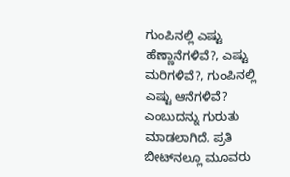ಗುಂಪಿನಲ್ಲಿ ಎಷ್ಟು ಹೆಣ್ಣಾನೆಗಳಿವೆ?, ಎಷ್ಟು ಮರಿಗಳಿವೆ?, ಗುಂಪಿನಲ್ಲಿ ಎಷ್ಟು ಆನೆಗಳಿವೆ? ಎಂಬುದನ್ನು ಗುರುತು ಮಾಡಲಾಗಿದೆ. ಪ್ರತಿ ಬೀಟ್‍ನಲ್ಲೂ ಮೂವರು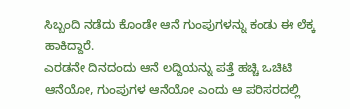ಸಿಬ್ಬಂದಿ ನಡೆದು ಕೊಂಡೇ ಆನೆ ಗುಂಪುಗಳನ್ನು ಕಂಡು ಈ ಲೆಕ್ಕ ಹಾಕಿದ್ದಾರೆ.
ಎರಡನೇ ದಿನದಂದು ಆನೆ ಲದ್ದಿಯನ್ನು ಪತ್ತೆ ಹಚ್ಚಿ ಒಚಿಟಿ ಆನೆಯೋ, ಗುಂಪುಗಳ ಆನೆಯೋ ಎಂದು ಆ ಪರಿಸರದಲ್ಲಿ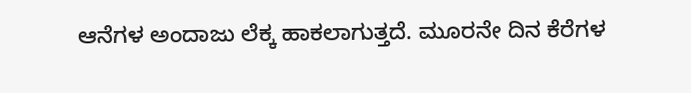ಆನೆಗಳ ಅಂದಾಜು ಲೆಕ್ಕ ಹಾಕಲಾಗುತ್ತದೆ. ಮೂರನೇ ದಿನ ಕೆರೆಗಳ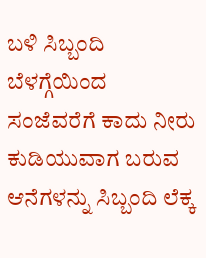ಬಳಿ ಸಿಬ್ಬಂದಿ ಬೆಳಗ್ಗೆಯಿಂದ ಸಂಜೆವರೆಗೆ ಕಾದು ನೀರು ಕುಡಿಯುವಾಗ ಬರುವ ಆನೆಗಳನ್ನು ಸಿಬ್ಬಂದಿ ಲೆಕ್ಕ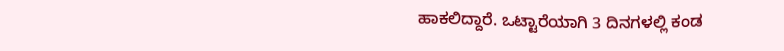ಹಾಕಲಿದ್ದಾರೆ. ಒಟ್ಟಾರೆಯಾಗಿ 3 ದಿನಗಳಲ್ಲಿ ಕಂಡ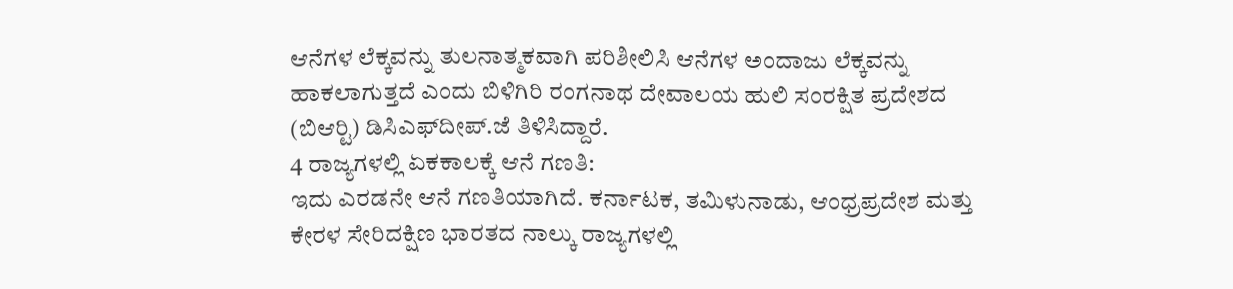ಆನೆಗಳ ಲೆಕ್ಕವನ್ನು ತುಲನಾತ್ಮಕವಾಗಿ ಪರಿಶೀಲಿಸಿ ಆನೆಗಳ ಅಂದಾಜು ಲೆಕ್ಕವನ್ನು ಹಾಕಲಾಗುತ್ತದೆ ಎಂದು ಬಿಳಿಗಿರಿ ರಂಗನಾಥ ದೇವಾಲಯ ಹುಲಿ ಸಂರಕ್ಷಿತ ಪ್ರದೇಶದ (ಬಿಆರ್‍ಟಿ) ಡಿಸಿಎಫ್‍ದೀಪ್.ಜೆ ತಿಳಿಸಿದ್ದಾರೆ.
4 ರಾಜ್ಯಗಳಲ್ಲಿ ಏಕಕಾಲಕ್ಕೆ ಆನೆ ಗಣತಿ:
ಇದು ಎರಡನೇ ಆನೆ ಗಣತಿಯಾಗಿದೆ. ಕರ್ನಾಟಕ, ತಮಿಳುನಾಡು, ಆಂಧ್ರಪ್ರದೇಶ ಮತ್ತು ಕೇರಳ ಸೇರಿದಕ್ಷಿಣ ಭಾರತದ ನಾಲ್ಕು ರಾಜ್ಯಗಳಲ್ಲಿ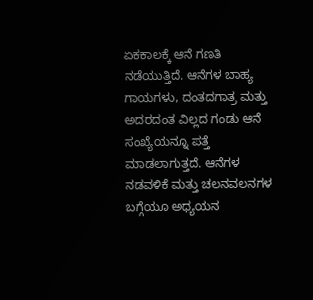ಏಕಕಾಲಕ್ಕೆ ಆನೆ ಗಣತಿ ನಡೆಯುತ್ತಿದೆ. ಆನೆಗಳ ಬಾಹ್ಯ ಗಾಯಗಳು, ದಂತದಗಾತ್ರ ಮತ್ತು ಅದರದಂತ ವಿಲ್ಲದ ಗಂಡು ಆನೆ ಸಂಖ್ಯೆಯನ್ನೂ ಪತ್ತೆ ಮಾಡಲಾಗುತ್ತದೆ. ಆನೆಗಳ ನಡವಳಿಕೆ ಮತ್ತು ಚಲನವಲನಗಳ ಬಗ್ಗೆಯೂ ಅಧ್ಯಯನ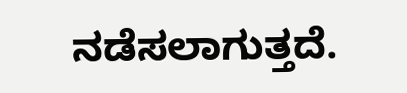ನಡೆಸಲಾಗುತ್ತದೆ.